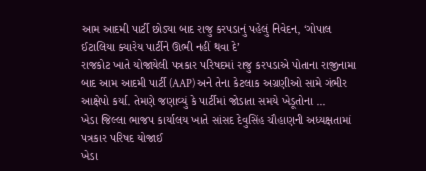આમ આદમી પાર્ટી છોડ્યા બાદ રાજુ કરપડાનું પહેલું નિવેદન, ‘ગોપાલ ઈટાલિયા ક્યારેય પાર્ટીને ઊભી નહીં થવા દે’
રાજકોટ ખાતે યોજાયેલી પત્રકાર પરિષદમાં રાજુ કરપડાએ પોતાના રાજીનામા બાદ આમ આદમી પાર્ટી (AAP) અને તેના કેટલાક અગ્રણીઓ સામે ગંભીર આક્ષેપો કર્યા. તેમણે જણાવ્યું કે પાર્ટીમાં જોડાતા સમયે ખેડૂતોના ...
ખેડા જિલ્લા ભાજપ કાર્યાલય ખાતે સાંસદ દેવુસિંહ ચૌહાણની અધ્યક્ષતામાં પત્રકાર પરિષદ યોજાઈ
ખેડા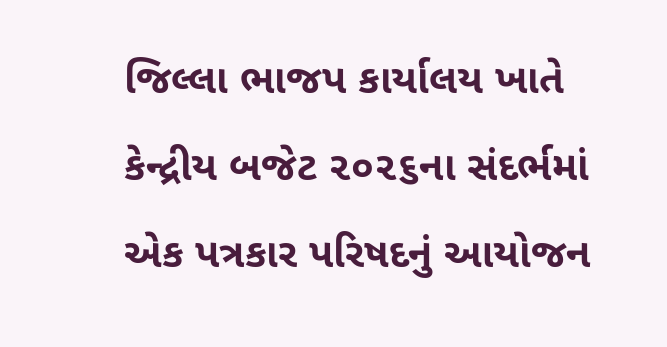જિલ્લા ભાજપ કાર્યાલય ખાતે કેન્દ્રીય બજેટ ૨૦૨૬ના સંદર્ભમાં એક પત્રકાર પરિષદનું આયોજન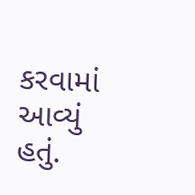કરવામાં આવ્યું હતું.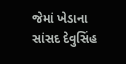જેમાં ખેડાના સાંસદ દેવુસિંહ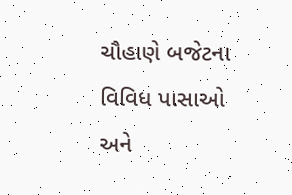ચૌહાણે બજેટના વિવિધ પાસાઓ અને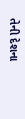તેની દેશના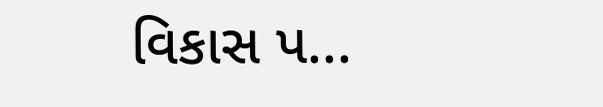વિકાસ પ...